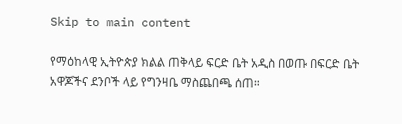Skip to main content

የማዕከላዊ ኢትዮጵያ ክልል ጠቅላይ ፍርድ ቤት አዲስ በወጡ በፍርድ ቤት አዋጆችና ደንቦች ላይ የግንዛቤ ማስጨበጫ ሰጠ።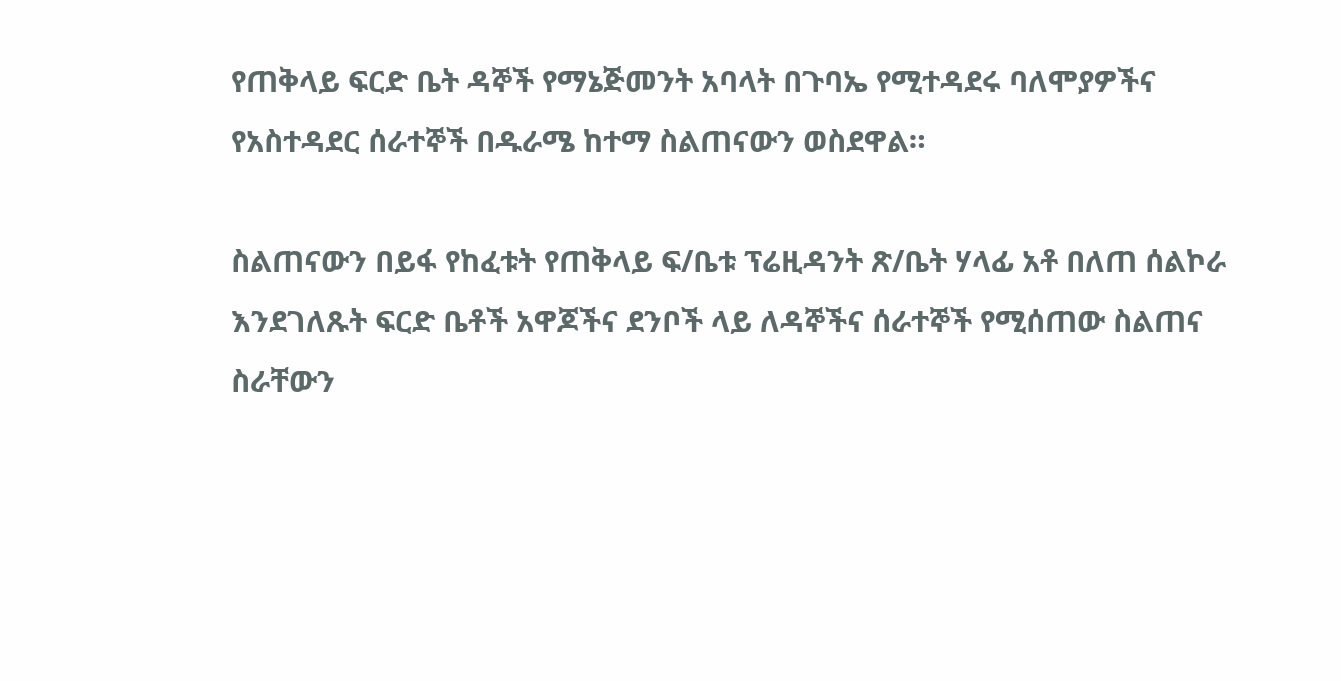የጠቅላይ ፍርድ ቤት ዳኞች የማኔጅመንት አባላት በጉባኤ የሚተዳደሩ ባለሞያዎችና የአስተዳደር ሰራተኞች በዱራሜ ከተማ ስልጠናውን ወስደዋል።

ስልጠናውን በይፋ የከፈቱት የጠቅላይ ፍ/ቤቱ ፕሬዚዳንት ጽ/ቤት ሃላፊ አቶ በለጠ ሰልኮራ እንደገለጹት ፍርድ ቤቶች አዋጆችና ደንቦች ላይ ለዳኞችና ሰራተኞች የሚሰጠው ስልጠና ስራቸውን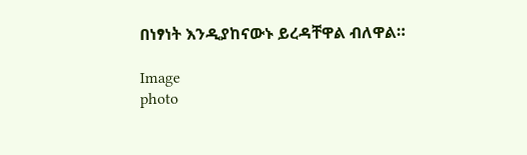በነፃነት እንዲያከናውኑ ይረዳቸዋል ብለዋል።

Image
photo